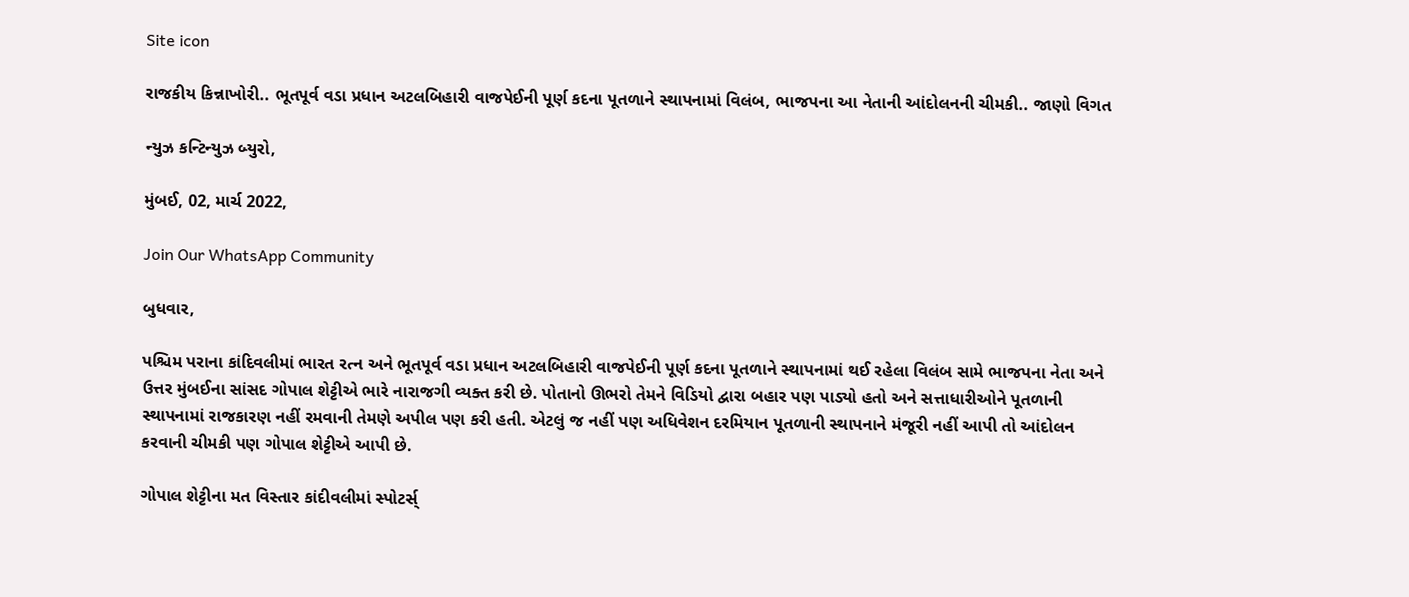Site icon

રાજકીય કિન્નાખોરી.. ભૂતપૂર્વ વડા પ્રધાન અટલબિહારી વાજપેઈની પૂર્ણ કદના પૂતળાને સ્થાપનામાં વિલંબ, ભાજપના આ નેતાની આંદોલનની ચીમકી.. જાણો વિગત

ન્યુઝ કન્ટિન્યુઝ બ્યુરો,

મુંબઈ, 02, માર્ચ 2022,

Join Our WhatsApp Community

બુધવાર,

પશ્ચિમ પરાના કાંદિવલીમાં ભારત રત્ન અને ભૂતપૂર્વ વડા પ્રધાન અટલબિહારી વાજપેઈની પૂર્ણ કદના પૂતળાને સ્થાપનામાં થઈ રહેલા વિલંબ સામે ભાજપના નેતા અને ઉત્તર મુંબઈના સાંસદ ગોપાલ શેટ્ટીએ ભારે નારાજગી વ્યક્ત કરી છે. પોતાનો ઊભરો તેમને વિડિયો દ્વારા બહાર પણ પાડ્યો હતો અને સત્તાધારીઓને પૂતળાની સ્થાપનામાં રાજકારણ નહીં રમવાની તેમણે અપીલ પણ કરી હતી. એટલું જ નહીં પણ અધિવેશન દરમિયાન પૂતળાની સ્થાપનાને મંજૂરી નહીં આપી તો આંદોલન કરવાની ચીમકી પણ ગોપાલ શેટ્ટીએ આપી છે.

ગોપાલ શેટ્ટીના મત વિસ્તાર કાંદીવલીમાં સ્પોટર્સ્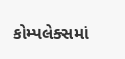કોમ્પલેક્સમાં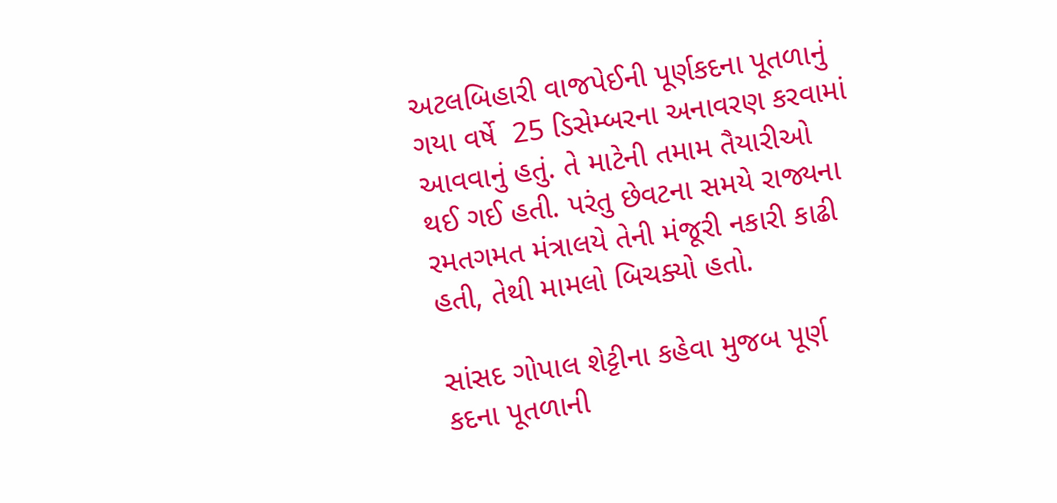અટલબિહારી વાજપેઈની પૂર્ણકદના પૂતળાનું ગયા વર્ષે  25 ડિસેમ્બરના અનાવરણ કરવામાં આવવાનું હતું. તે માટેની તમામ તૈયારીઓ થઈ ગઈ હતી. પરંતુ છેવટના સમયે રાજ્યના રમતગમત મંત્રાલયે તેની મંજૂરી નકારી કાઢી હતી, તેથી મામલો બિચક્યો હતો.

સાંસદ ગોપાલ શેટ્ટીના કહેવા મુજબ પૂર્ણ કદના પૂતળાની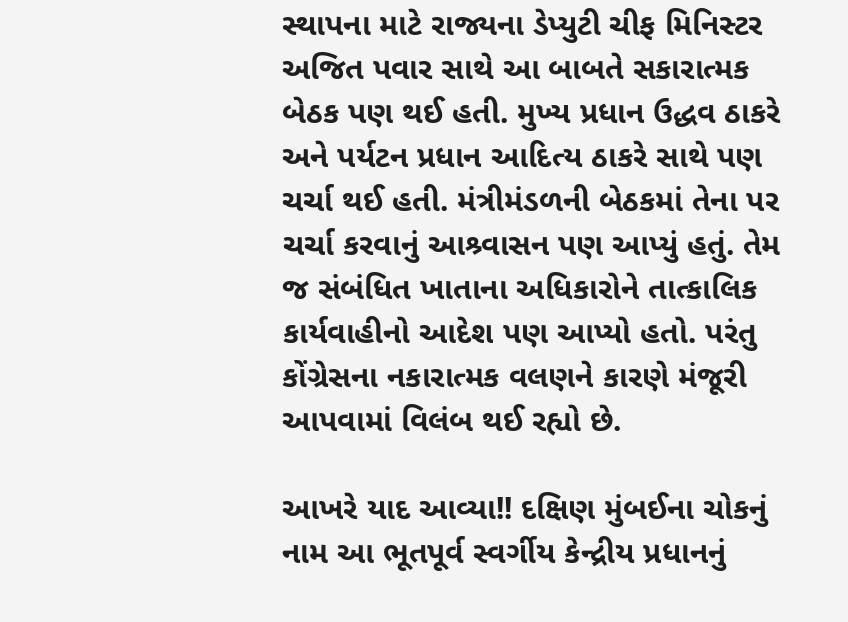સ્થાપના માટે રાજ્યના ડેપ્યુટી ચીફ મિનિસ્ટર અજિત પવાર સાથે આ બાબતે સકારાત્મક બેઠક પણ થઈ હતી. મુખ્ય પ્રધાન ઉદ્ધવ ઠાકરે અને પર્યટન પ્રધાન આદિત્ય ઠાકરે સાથે પણ ચર્ચા થઈ હતી. મંત્રીમંડળની બેઠકમાં તેના પર ચર્ચા કરવાનું આશ્ર્વાસન પણ આપ્યું હતું. તેમ જ સંબંધિત ખાતાના અધિકારોને તાત્કાલિક કાર્યવાહીનો આદેશ પણ આપ્યો હતો. પરંતુ કોંગ્રેસના નકારાત્મક વલણને કારણે મંજૂરી આપવામાં વિલંબ થઈ રહ્યો છે.

આખરે યાદ આવ્યા!! દક્ષિણ મુંબઈના ચોકનું નામ આ ભૂતપૂર્વ સ્વર્ગીય કેન્દ્રીય પ્રધાનનું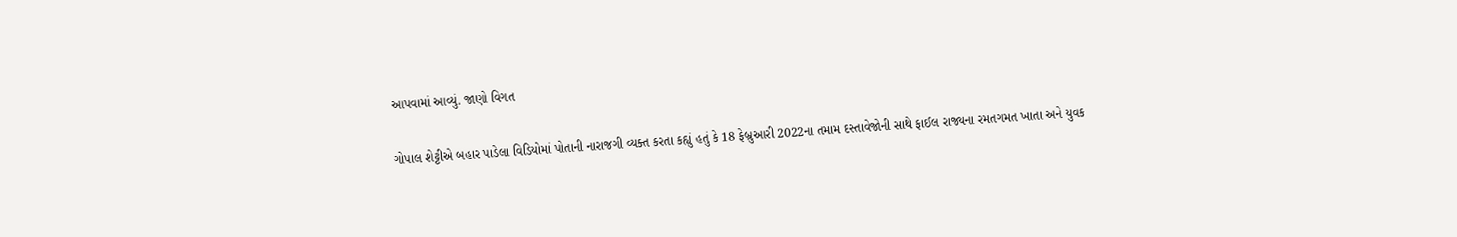આપવામાં આવ્યું. જાણો વિગત

ગોપાલ શેટ્ટીએ બહાર પાડેલા વિડિયોમાં પોતાની નારાજગી વ્યક્ત કરતા કહ્યું હતું કે 18 ફેબ્રુઆરી 2022ના તમામ દસ્તાવેજોની સાથે ફાઈલ રાજ્યના રમતગમત ખાતા અને યુવક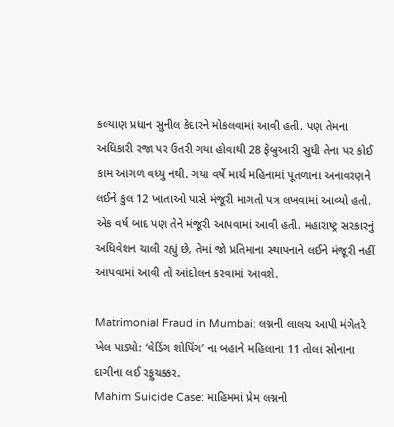કલ્યાણ પ્રધાન સુનીલ કેદારને મોકલવામાં આવી હતી. પણ તેમના અધિકારી રજા પર ઉતરી ગયા હોવાથી 28 ફેબ્રુઆરી સુધી તેના પર કોઈ કામ આગળ વધ્યુ નથી. ગયા વર્ષે માર્ચ મહિનામાં પૂતળાના અનાવરણને લઈને કુલ 12 ખાતાઓ પાસે મંજૂરી માગતો પત્ર લખવામાં આવ્યો હતો. એક વર્ષ બાદ પણ તેને મંજૂરી આપવામાં આવી હતી. મહારાષ્ટ્ર સરકારનું અધિવેશન ચાલી રહ્યું છે, તેમાં જો પ્રતિમાના સ્થાપનાને લઈને મંજૂરી નહીં આપવામાં આવી તો આંદોલન કરવામાં આવશે.

Matrimonial Fraud in Mumbai: લગ્નની લાલચ આપી મંગેતરે ખેલ પાડ્યો: ‘વેડિંગ શોપિંગ’ ના બહાને મહિલાના 11 તોલા સોનાના દાગીના લઈ રફુચક્કર.
Mahim Suicide Case: માહિમમાં પ્રેમ લગ્નનો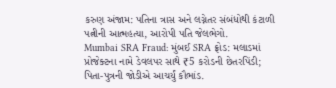કરુણ અંજામ: પતિના ત્રાસ અને લગ્નેતર સંબંધોથી કંટાળી પત્નીની આત્મહત્યા, આરોપી પતિ જેલભેગો.
Mumbai SRA Fraud: મુંબઈ SRA ફ્રોડ: મલાડમાં પ્રોજેક્ટના નામે ડેવલપર સાથે ₹5 કરોડની છેતરપિંડી; પિતા-પુત્રની જોડીએ આચર્યું કૌભાંડ.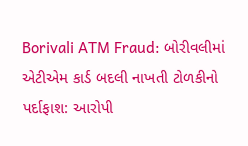Borivali ATM Fraud: બોરીવલીમાં એટીએમ કાર્ડ બદલી નાખતી ટોળકીનો પર્દાફાશ: આરોપી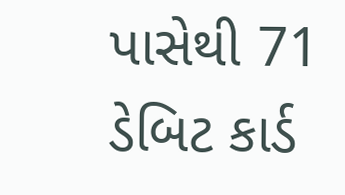પાસેથી 71 ડેબિટ કાર્ડ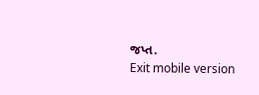જપ્ત.
Exit mobile version